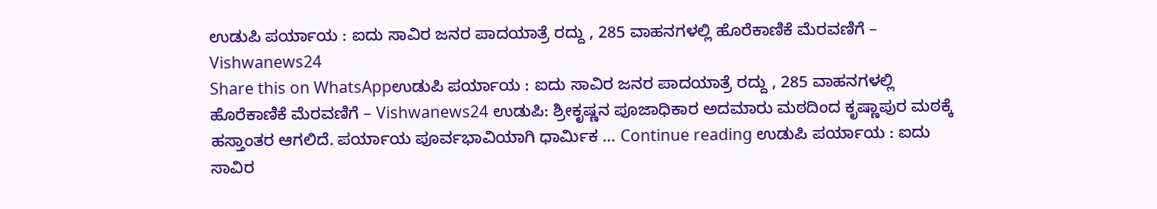ಉಡುಪಿ ಪರ್ಯಾಯ : ಐದು ಸಾವಿರ ಜನರ ಪಾದಯಾತ್ರೆ ರದ್ದು , 285 ವಾಹನಗಳಲ್ಲಿ ಹೊರೆಕಾಣಿಕೆ ಮೆರವಣಿಗೆ – Vishwanews24
Share this on WhatsAppಉಡುಪಿ ಪರ್ಯಾಯ : ಐದು ಸಾವಿರ ಜನರ ಪಾದಯಾತ್ರೆ ರದ್ದು , 285 ವಾಹನಗಳಲ್ಲಿ ಹೊರೆಕಾಣಿಕೆ ಮೆರವಣಿಗೆ – Vishwanews24 ಉಡುಪಿ: ಶ್ರೀಕೃಷ್ಣನ ಪೂಜಾಧಿಕಾರ ಅದಮಾರು ಮಠದಿಂದ ಕೃಷ್ಣಾಪುರ ಮಠಕ್ಕೆ ಹಸ್ತಾಂತರ ಆಗಲಿದೆ. ಪರ್ಯಾಯ ಪೂರ್ವಭಾವಿಯಾಗಿ ಧಾರ್ಮಿಕ … Continue reading ಉಡುಪಿ ಪರ್ಯಾಯ : ಐದು ಸಾವಿರ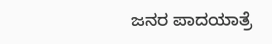ಜನರ ಪಾದಯಾತ್ರೆ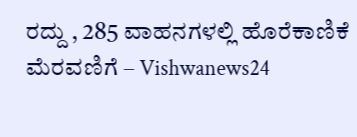ರದ್ದು , 285 ವಾಹನಗಳಲ್ಲಿ ಹೊರೆಕಾಣಿಕೆ ಮೆರವಣಿಗೆ – Vishwanews24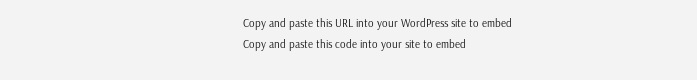Copy and paste this URL into your WordPress site to embed
Copy and paste this code into your site to embed